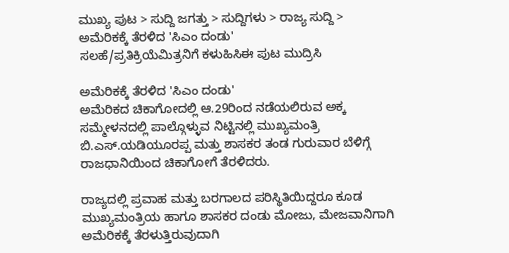ಮುಖ್ಯ ಪುಟ > ಸುದ್ದಿ ಜಗತ್ತು > ಸುದ್ದಿಗಳು > ರಾಜ್ಯ ಸುದ್ದಿ > ಅಮೆರಿಕಕ್ಕೆ ತೆರಳಿದ 'ಸಿಎಂ ದಂಡು'
ಸಲಹೆ/ಪ್ರತಿಕ್ರಿಯೆಮಿತ್ರನಿಗೆ ಕಳುಹಿಸಿಈ ಪುಟ ಮುದ್ರಿಸಿ

ಅಮೆರಿಕಕ್ಕೆ ತೆರಳಿದ 'ಸಿಎಂ ದಂಡು'
ಅಮೆರಿಕದ ಚಿಕಾಗೋದಲ್ಲಿ ಆ.29ರಿಂದ ನಡೆಯಲಿರುವ ಅಕ್ಕ ಸಮ್ಮೇಳನದಲ್ಲಿ ಪಾಲ್ಗೊಳ್ಳುವ ನಿಟ್ಟಿನಲ್ಲಿ ಮುಖ್ಯಮಂತ್ರಿ ಬಿ.ಎಸ್.ಯಡಿಯೂರಪ್ಪ ಮತ್ತು ಶಾಸಕರ ತಂಡ ಗುರುವಾರ ಬೆಳಿಗ್ಗೆ ರಾಜಧಾನಿಯಿಂದ ಚಿಕಾಗೋಗೆ ತೆರಳಿದರು.

ರಾಜ್ಯದಲ್ಲಿ ಪ್ರವಾಹ ಮತ್ತು ಬರಗಾಲದ ಪರಿಸ್ಥಿತಿಯಿದ್ದರೂ ಕೂಡ ಮುಖ್ಯಮಂತ್ರಿಯ ಹಾಗೂ ಶಾಸಕರ ದಂಡು ಮೋಜು, ಮೇಜವಾನಿಗಾಗಿ ಅಮೆರಿಕಕ್ಕೆ ತೆರಳುತ್ತಿರುವುದಾಗಿ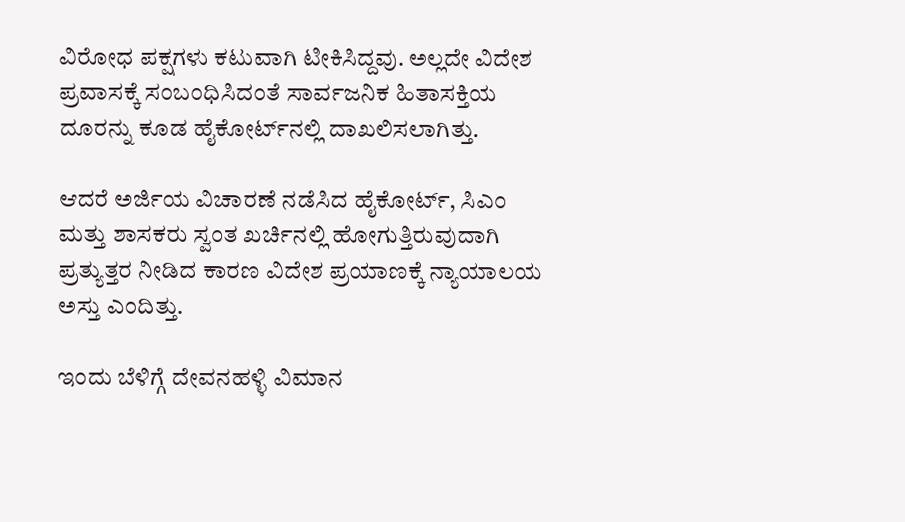ವಿರೋಧ ಪಕ್ಷಗಳು ಕಟುವಾಗಿ ಟೀಕಿಸಿದ್ದವು. ಅಲ್ಲದೇ ವಿದೇಶ ಪ್ರವಾಸಕ್ಕೆ ಸಂಬಂಧಿಸಿದಂತೆ ಸಾರ್ವಜನಿಕ ಹಿತಾಸಕ್ತಿಯ ದೂರನ್ನು ಕೂಡ ಹೈಕೋರ್ಟ್‌ನಲ್ಲಿ ದಾಖಲಿಸಲಾಗಿತ್ತು.

ಆದರೆ ಅರ್ಜಿಯ ವಿಚಾರಣೆ ನಡೆಸಿದ ಹೈಕೋರ್ಟ್‌, ಸಿಎಂ ಮತ್ತು ಶಾಸಕರು ಸ್ವಂತ ಖರ್ಚಿನಲ್ಲಿ ಹೋಗುತ್ತಿರುವುದಾಗಿ ಪ್ರತ್ಯುತ್ತರ ನೀಡಿದ ಕಾರಣ ವಿದೇಶ ಪ್ರಯಾಣಕ್ಕೆ ನ್ಯಾಯಾಲಯ ಅಸ್ತು ಎಂದಿತ್ತು.

ಇಂದು ಬೆಳಿಗ್ಗೆ ದೇವನಹಳ್ಳಿ ವಿಮಾನ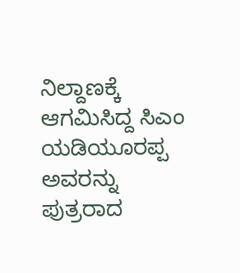ನಿಲ್ದಾಣಕ್ಕೆ ಆಗಮಿಸಿದ್ದ ಸಿಎಂ ಯಡಿಯೂರಪ್ಪ ಅವರನ್ನು ಪುತ್ರರಾದ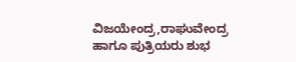ವಿಜಯೇಂದ್ರ,ರಾಘುವೇಂದ್ರ ಹಾಗೂ ಪುತ್ರಿಯರು ಶುಭ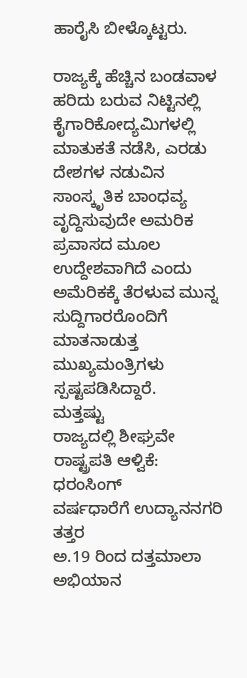ಹಾರೈಸಿ ಬೀಳ್ಕೊಟ್ಟರು.

ರಾಜ್ಯಕ್ಕೆ ಹೆಚ್ಚಿನ ಬಂಡವಾಳ ಹರಿದು ಬರುವ ನಿಟ್ಟಿನಲ್ಲಿ ಕೈಗಾರಿಕೋದ್ಯಮಿಗಳಲ್ಲಿ ಮಾತುಕತೆ ನಡೆಸಿ, ಎರಡು ದೇಶಗಳ ನಡುವಿನ ಸಾಂಸ್ಕೃತಿಕ ಬಾಂಧವ್ಯ ವೃದ್ದಿಸುವುದೇ ಅಮರಿಕ ಪ್ರವಾಸದ ಮೂಲ ಉದ್ದೇಶವಾಗಿದೆ ಎಂದು ಅಮೆರಿಕಕ್ಕೆ ತೆರಳುವ ಮುನ್ನ ಸುದ್ದಿಗಾರರೊಂದಿಗೆ ಮಾತನಾಡುತ್ತ ಮುಖ್ಯಮಂತ್ರಿಗಳು ಸ್ಪಷ್ಟಪಡಿಸಿದ್ದಾರೆ.
ಮತ್ತಷ್ಟು
ರಾಜ್ಯದಲ್ಲಿ ಶೀಘ್ರವೇ ರಾಷ್ಟ್ರಪತಿ ಆಳ್ವಿಕೆ: ಧರಂಸಿಂಗ್
ವರ್ಷಧಾರೆಗೆ ಉದ್ಯಾನನಗರಿ ತತ್ತರ
ಅ.19 ರಿಂದ ದತ್ತಮಾಲಾ ಅಭಿಯಾನ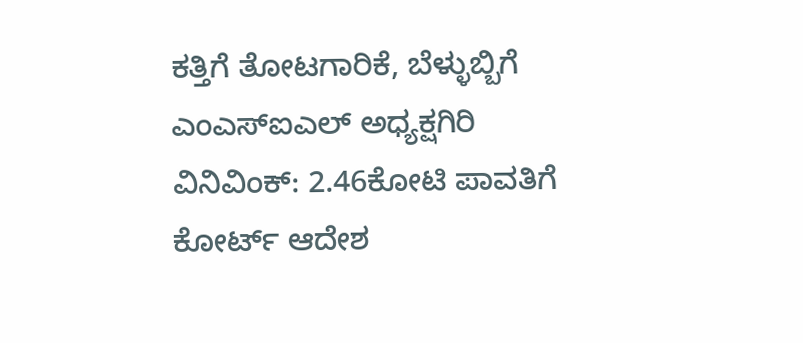ಕತ್ತಿಗೆ ತೋಟಗಾರಿಕೆ, ಬೆಳ್ಳುಬ್ಬಿಗೆ ಎಂಎಸ್ಐಎಲ್ ಅಧ್ಯಕ್ಷಗಿರಿ
ವಿನಿವಿಂಕ್: 2.46ಕೋಟಿ ಪಾವತಿಗೆ ಕೋರ್ಟ್ ಆದೇಶ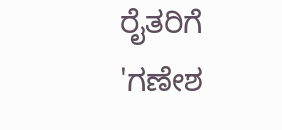ರೈತರಿಗೆ 'ಗಣೇಶ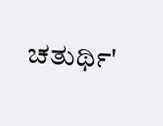ಚತುರ್ಥಿ'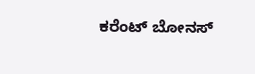ಕರೆಂಟ್ ಬೋನಸ್